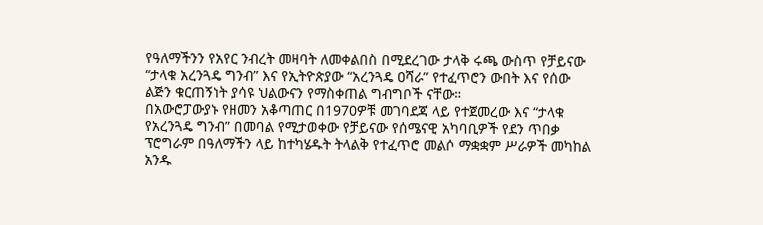የዓለማችንን የአየር ንብረት መዛባት ለመቀልበስ በሚደረገው ታላቅ ሩጫ ውስጥ የቻይናው “ታላቁ አረንጓዴ ግንብ” እና የኢትዮጵያው “አረንጓዴ ዐሻራ” የተፈጥሮን ውበት እና የሰው ልጅን ቁርጠኝነት ያሳዩ ህልውናን የማስቀጠል ግብግቦች ናቸው።
በአውሮፓውያኑ የዘመን አቆጣጠር በ1970ዎቹ መገባደጃ ላይ የተጀመረው እና “ታላቁ የአረንጓዴ ግንብ” በመባል የሚታወቀው የቻይናው የሰሜናዊ አካባቢዎች የደን ጥበቃ ፕሮግራም በዓለማችን ላይ ከተካሄዱት ትላልቅ የተፈጥሮ መልሶ ማቋቋም ሥራዎች መካከል አንዱ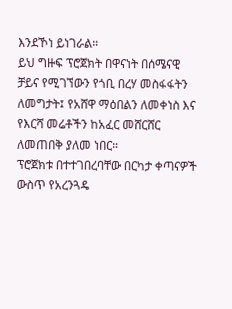እንደኾነ ይነገራል።
ይህ ግዙፍ ፕሮጀክት በዋናነት በሰሜናዊ ቻይና የሚገኘውን የጎቢ በረሃ መስፋፋትን ለመግታት፤ የአሸዋ ማዕበልን ለመቀነስ እና የእርሻ መሬቶችን ከአፈር መሸርሸር ለመጠበቅ ያለመ ነበር።
ፕሮጀክቱ በተተገበረባቸው በርካታ ቀጣናዎች ውስጥ የአረንጓዴ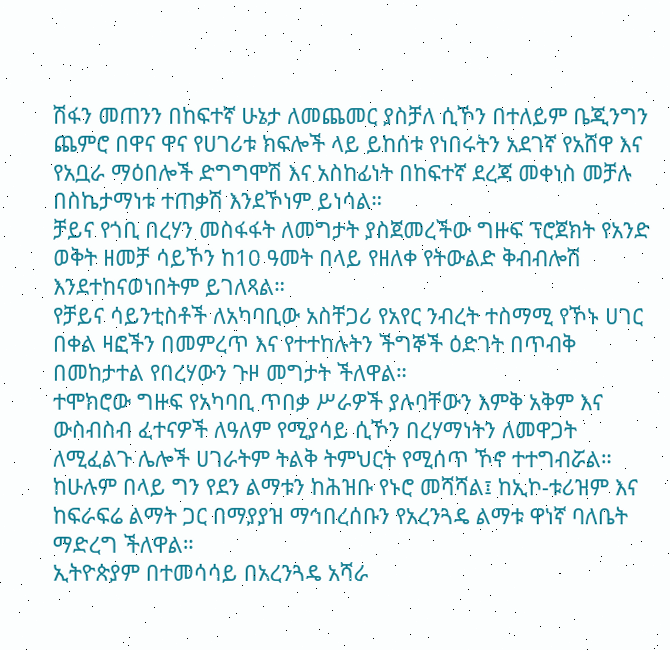ሽፋን መጠንን በከፍተኛ ሁኔታ ለመጨመር ያስቻለ ሲኾን በተለይም ቤጂንግን ጨምሮ በዋና ዋና የሀገሪቱ ክፍሎች ላይ ይከሰቱ የነበሩትን አደገኛ የአሸዋ እና የአቧራ ማዕበሎች ድግግሞሽ እና አስከፊነት በከፍተኛ ደረጃ መቀነስ መቻሉ በስኬታማነቱ ተጠቃሽ እንደኾነም ይነሳል።
ቻይና የጎቢ በረሃን መስፋፋት ለመግታት ያስጀመረችው ግዙፍ ፕሮጀክት የአንድ ወቅት ዘመቻ ሳይኾን ከ10 ዓመት በላይ የዘለቀ የትውልድ ቅብብሎሽ እንደተከናወነበትም ይገለጻል።
የቻይና ሳይንቲስቶች ለአካባቢው አስቸጋሪ የአየር ንብረት ተስማሚ የኾኑ ሀገር በቀል ዛፎችን በመምረጥ እና የተተከሉትን ችግኞች ዕድገት በጥብቅ በመከታተል የበረሃውን ጉዞ መግታት ችለዋል።
ተሞክሮው ግዙፍ የአካባቢ ጥበቃ ሥራዎች ያሉባቸውን እምቅ አቅም እና ውስብስብ ፈተናዎች ለዓለም የሚያሳይ ሲኾን በረሃማነትን ለመዋጋት ለሚፈልጉ ሌሎች ሀገራትም ትልቅ ትምህርት የሚሰጥ ኾኖ ተተግብሯል።
ከሁሉም በላይ ግን የደን ልማቱን ከሕዝቡ የኑሮ መሻሻል፤ ከኢኮ-ቱሪዝም እና ከፍራፍሬ ልማት ጋር በማያያዝ ማኅበረሰቡን የአረንጓዴ ልማቱ ዋነኛ ባለቤት ማድረግ ችለዋል።
ኢትዮጵያም በተመሳሳይ በአረንጓዴ አሻራ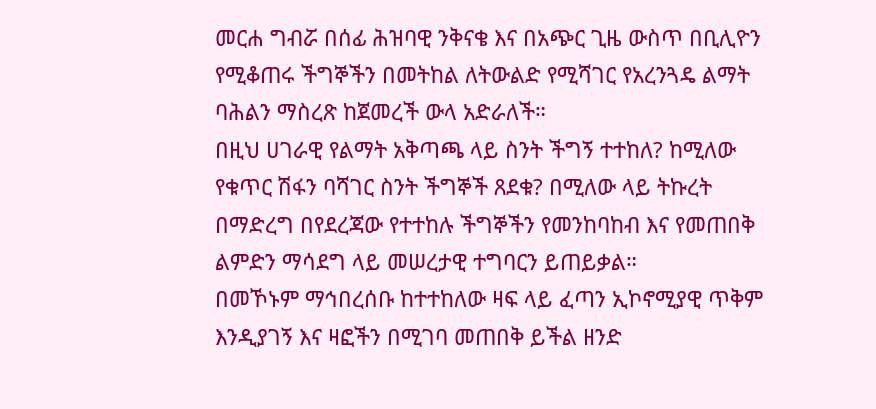መርሐ ግብሯ በሰፊ ሕዝባዊ ንቅናቄ እና በአጭር ጊዜ ውስጥ በቢሊዮን የሚቆጠሩ ችግኞችን በመትከል ለትውልድ የሚሻገር የአረንጓዴ ልማት ባሕልን ማስረጽ ከጀመረች ውላ አድራለች።
በዚህ ሀገራዊ የልማት አቅጣጫ ላይ ስንት ችግኝ ተተከለ? ከሚለው የቁጥር ሽፋን ባሻገር ስንት ችግኞች ጸደቁ? በሚለው ላይ ትኩረት በማድረግ በየደረጃው የተተከሉ ችግኞችን የመንከባከብ እና የመጠበቅ ልምድን ማሳደግ ላይ መሠረታዊ ተግባርን ይጠይቃል።
በመኾኑም ማኅበረሰቡ ከተተከለው ዛፍ ላይ ፈጣን ኢኮኖሚያዊ ጥቅም እንዲያገኝ እና ዛፎችን በሚገባ መጠበቅ ይችል ዘንድ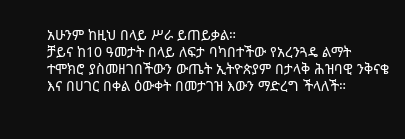አሁንም ከዚህ በላይ ሥራ ይጠይቃል።
ቻይና ከ10 ዓመታት በላይ ለፍታ ባካበተችው የአረንጓዴ ልማት ተሞክሮ ያስመዘገበችውን ውጤት ኢትዮጵያም በታላቅ ሕዝባዊ ንቅናቄ እና በሀገር በቀል ዕውቀት በመታገዝ እውን ማድረግ ችላለች።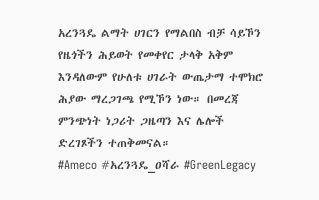አረንጓዴ ልማት ሀገርን የማልበስ ብቻ ሳይኾን የዜጎችን ሕይወት የመቀየር ታላቅ አቅም እንዳለውም የሁለቱ ሀገራት ውጤታማ ተሞክሮ ሕያው ማረጋገጫ የሚኾን ነው። በመረጃ ምንጭነት ነጋሪት ጋዜጣን እና ሌሎች ድረገጾችን ተጠቅመናል።
#Ameco #አረንጓዴ_ዐሻራ #GreenLegacy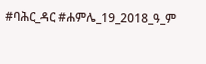#ባሕር_ዳር #ሐምሌ_19_2018_ዓ_ም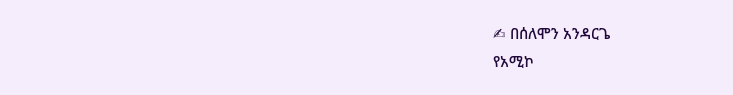✍ በሰለሞን አንዳርጌ
የአሚኮ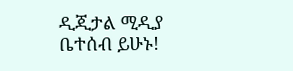ዲጂታል ሚዲያ ቤተሰብ ይሁኑ!